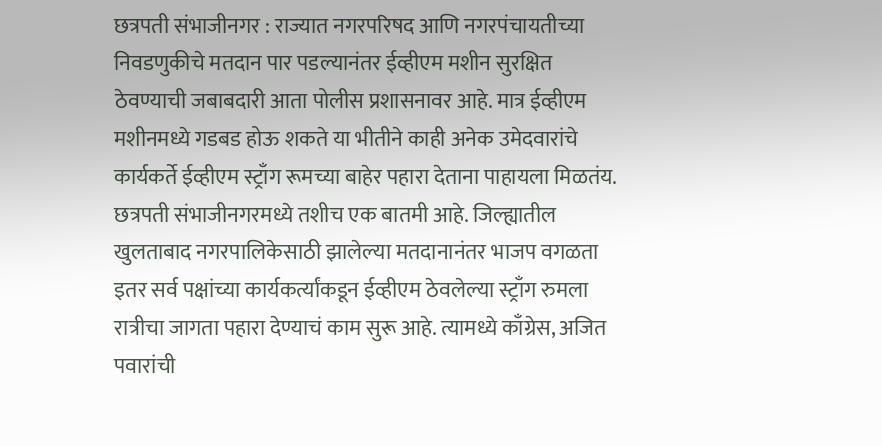छत्रपती संभाजीनगर : राज्यात नगरपरिषद आणि नगरपंचायतीच्या निवडणुकीचे मतदान पार पडल्यानंतर ईव्हीएम मशीन सुरक्षित ठेवण्याची जबाबदारी आता पोलीस प्रशासनावर आहे. मात्र ईव्हीएम मशीनमध्ये गडबड होऊ शकते या भीतीने काही अनेक उमेदवारांचे कार्यकर्ते ईव्हीएम स्ट्राँग रूमच्या बाहेर पहारा देताना पाहायला मिळतंय. छत्रपती संभाजीनगरमध्ये तशीच एक बातमी आहे. जिल्ह्यातील खुलताबाद नगरपालिकेसाठी झालेल्या मतदानानंतर भाजप वगळता इतर सर्व पक्षांच्या कार्यकर्त्यांकडून ईव्हीएम ठेवलेल्या स्ट्राँग रुमला रात्रीचा जागता पहारा देण्याचं काम सुरू आहे. त्यामध्ये काँग्रेस, अजित पवारांची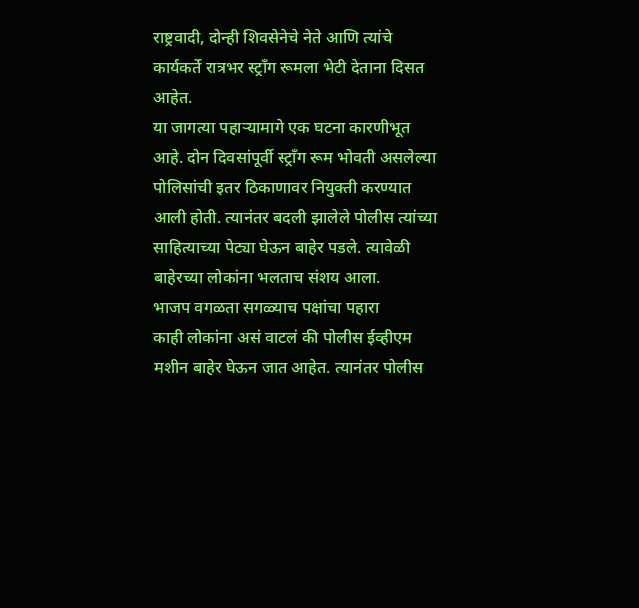राष्ट्रवादी, दोन्ही शिवसेनेचे नेते आणि त्यांचे कार्यकर्ते रात्रभर स्ट्राँग रूमला भेटी देताना दिसत आहेत.
या जागत्या पहाऱ्यामागे एक घटना कारणीभूत आहे. दोन दिवसांपूर्वी स्ट्राँग रूम भोवती असलेल्या पोलिसांची इतर ठिकाणावर नियुक्ती करण्यात आली होती. त्यानंतर बदली झालेले पोलीस त्यांच्या साहित्याच्या पेट्या घेऊन बाहेर पडले. त्यावेळी बाहेरच्या लोकांना भलताच संशय आला.
भाजप वगळता सगळ्याच पक्षांचा पहारा
काही लोकांना असं वाटलं की पोलीस ईव्हीएम मशीन बाहेर घेऊन जात आहेत. त्यानंतर पोलीस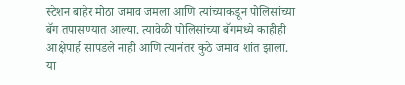स्टेशन बाहेर मोठा जमाव जमला आणि त्यांच्याकडून पोलिसांच्या बॅग तपासण्यात आल्या. त्यावेळी पोलिसांच्या बॅगमध्ये काहीही आक्षेपार्ह सापडले नाही आणि त्यानंतर कुठे जमाव शांत झाला.
या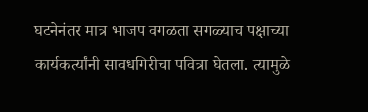घटनेनंतर मात्र भाजप वगळता सगळ्याच पक्षाच्या कार्यकर्त्यांनी सावधगिरीचा पवित्रा घेतला. त्यामुळे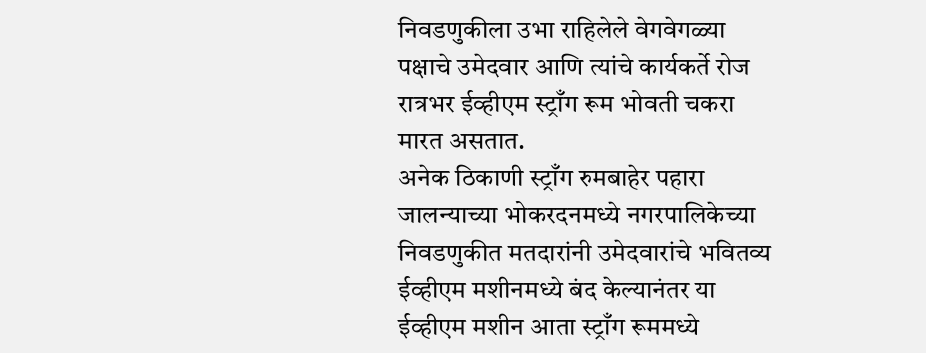निवडणुकीला उभा राहिलेले वेगवेगळ्या पक्षाचे उमेदवार आणि त्यांचे कार्यकर्ते रोज रात्रभर ईव्हीएम स्ट्राँग रूम भोवती चकरा मारत असतात.
अनेक ठिकाणी स्ट्राँग रुमबाहेर पहारा
जालन्याच्या भोकरदनमध्ये नगरपालिकेच्या निवडणुकीत मतदारांनी उमेदवारांचे भवितव्य ईव्हीएम मशीनमध्ये बंद केल्यानंतर या ईव्हीएम मशीन आता स्ट्राँग रूममध्ये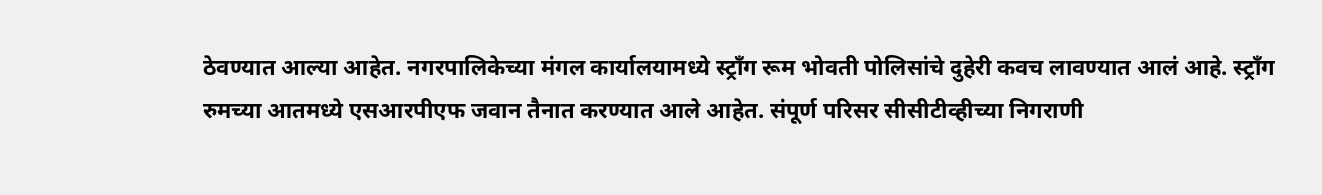ठेवण्यात आल्या आहेत. नगरपालिकेच्या मंगल कार्यालयामध्ये स्ट्राँग रूम भोवती पोलिसांचे दुहेरी कवच लावण्यात आलं आहे. स्ट्राँग रुमच्या आतमध्ये एसआरपीएफ जवान तैनात करण्यात आले आहेत. संपूर्ण परिसर सीसीटीव्हीच्या निगराणी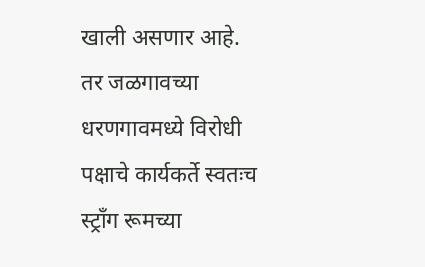खाली असणार आहे. तर जळगावच्या धरणगावमध्ये विरोधी पक्षाचे कार्यकर्ते स्वतःच स्ट्राँग रूमच्या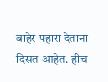बाहेर पहारा देताना दिसत आहेत. हीच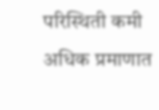परिस्थिती कमी अधिक प्रमाणात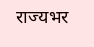राज्यभर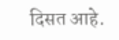दिसत आहे.